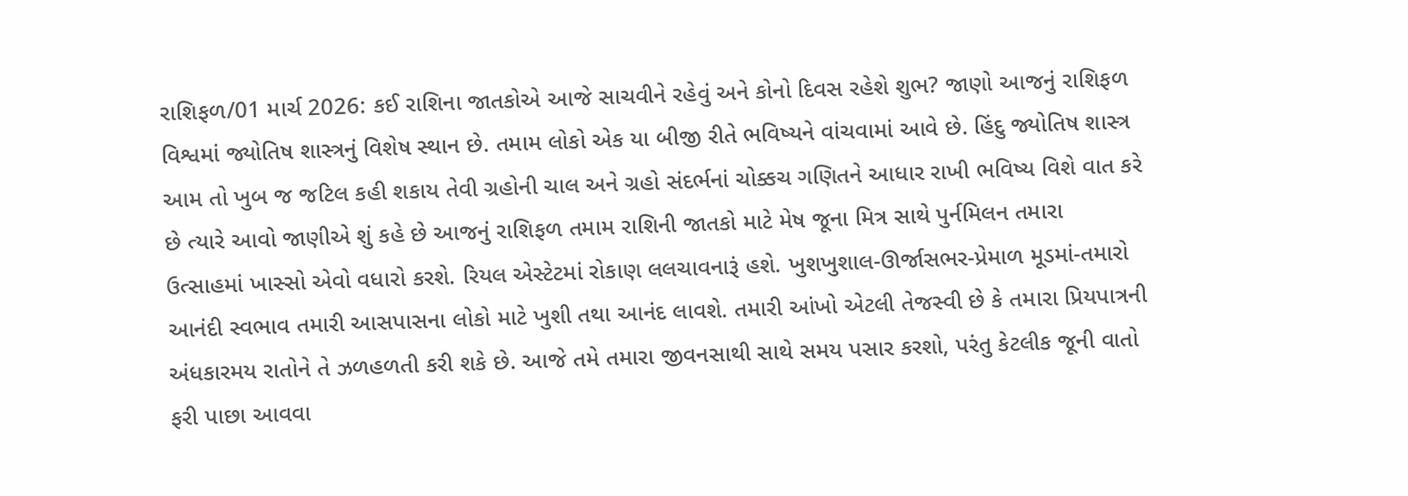રાશિફળ/01 માર્ચ 2026: કઈ રાશિના જાતકોએ આજે સાચવીને રહેવું અને કોનો દિવસ રહેશે શુભ? જાણો આજનું રાશિફળ
વિશ્વમાં જ્યોતિષ શાસ્ત્રનું વિશેષ સ્થાન છે. તમામ લોકો એક યા બીજી રીતે ભવિષ્યને વાંચવામાં આવે છે. હિંદુ જ્યોતિષ શાસ્ત્ર આમ તો ખુબ જ જટિલ કહી શકાય તેવી ગ્રહોની ચાલ અને ગ્રહો સંદર્ભનાં ચોક્કચ ગણિતને આધાર રાખી ભવિષ્ય વિશે વાત કરે છે ત્યારે આવો જાણીએ શું કહે છે આજનું રાશિફળ તમામ રાશિની જાતકો માટે મેષ જૂના મિત્ર સાથે પુર્નમિલન તમારા ઉત્સાહમાં ખાસ્સો એવો વધારો કરશે. રિયલ એસ્ટેટમાં રોકાણ લલચાવનારૂં હશે. ખુશખુશાલ-ઊર્જાસભર-પ્રેમાળ મૂડમાં-તમારો આનંદી સ્વભાવ તમારી આસપાસના લોકો માટે ખુશી તથા આનંદ લાવશે. તમારી આંખો એટલી તેજસ્વી છે કે તમારા પ્રિયપાત્રની અંધકારમય રાતોને તે ઝળહળતી કરી શકે છે. આજે તમે તમારા જીવનસાથી સાથે સમય પસાર કરશો, પરંતુ કેટલીક જૂની વાતો ફરી પાછા આવવા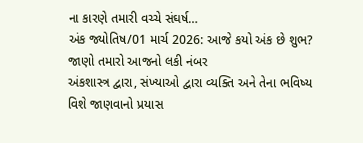ના કારણે તમારી વચ્ચે સંઘર્ષ…
અંક જ્યોતિષ/01 માર્ચ 2026: આજે કયો અંક છે શુભ? જાણો તમારો આજનો લકી નંબર
અંકશાસ્ત્ર દ્વારા, સંખ્યાઓ દ્વારા વ્યક્તિ અને તેના ભવિષ્ય વિશે જાણવાનો પ્રયાસ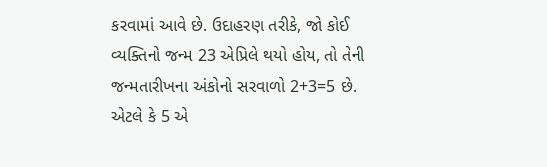કરવામાં આવે છે. ઉદાહરણ તરીકે, જો કોઈ વ્યક્તિનો જન્મ 23 એપ્રિલે થયો હોય, તો તેની જન્મતારીખના અંકોનો સરવાળો 2+3=5 છે. એટલે કે 5 એ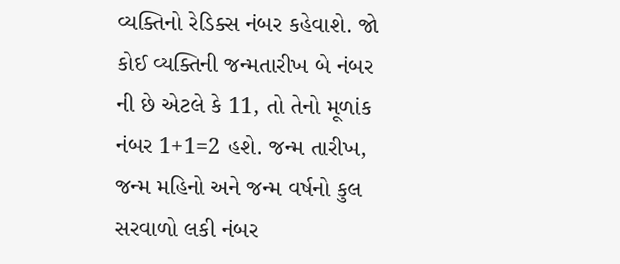વ્યક્તિનો રેડિક્સ નંબર કહેવાશે. જો કોઈ વ્યક્તિની જન્મતારીખ બે નંબર ની છે એટલે કે 11, તો તેનો મૂળાંક નંબર 1+1=2 હશે. જન્મ તારીખ, જન્મ મહિનો અને જન્મ વર્ષનો કુલ સરવાળો લકી નંબર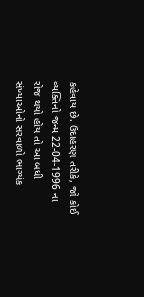કહેવાય છે. ઉદાહરણ તરીકે, જો કોઈ વ્યક્તિનો જન્મ 22-04-1996 ના રોજ થયો હોય તો આ બધી સંખ્યાઓનો સરવાળો ભાગ્યંક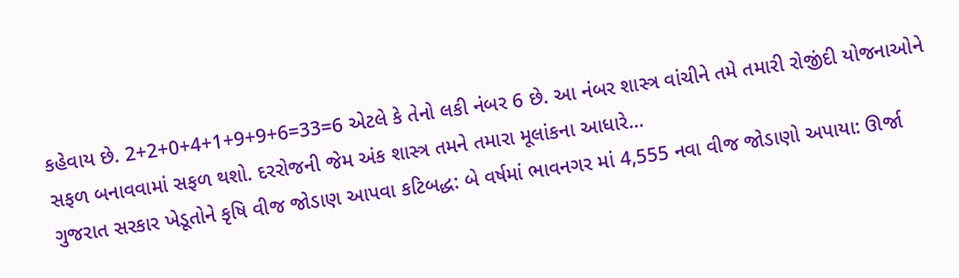કહેવાય છે. 2+2+0+4+1+9+9+6=33=6 એટલે કે તેનો લકી નંબર 6 છે. આ નંબર શાસ્ત્ર વાંચીને તમે તમારી રોજીંદી યોજનાઓને સફળ બનાવવામાં સફળ થશો. દરરોજની જેમ અંક શાસ્ત્ર તમને તમારા મૂલાંકના આધારે…
ગુજરાત સરકાર ખેડૂતોને કૃષિ વીજ જોડાણ આપવા કટિબદ્ધ: બે વર્ષમાં ભાવનગર માં 4,555 નવા વીજ જોડાણો અપાયા: ઊર્જા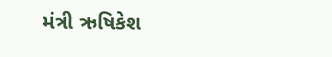મંત્રી ઋષિકેશ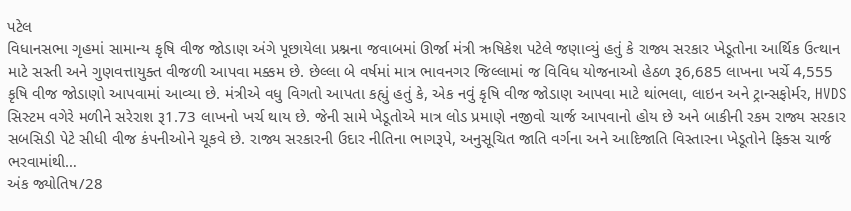પટેલ
વિધાનસભા ગૃહમાં સામાન્ય કૃષિ વીજ જોડાણ અંગે પૂછાયેલા પ્રશ્નના જવાબમાં ઊર્જા મંત્રી ઋષિકેશ પટેલે જણાવ્યું હતું કે રાજ્ય સરકાર ખેડૂતોના આર્થિક ઉત્થાન માટે સસ્તી અને ગુણવત્તાયુક્ત વીજળી આપવા મક્કમ છે. છેલ્લા બે વર્ષમાં માત્ર ભાવનગર જિલ્લામાં જ વિવિધ યોજનાઓ હેઠળ રૂ6,685 લાખના ખર્ચે 4,555 કૃષિ વીજ જોડાણો આપવામાં આવ્યા છે. મંત્રીએ વધુ વિગતો આપતા કહ્યું હતું કે, એક નવું કૃષિ વીજ જોડાણ આપવા માટે થાંભલા, લાઇન અને ટ્રાન્સફોર્મર, HVDS સિસ્ટમ વગેરે મળીને સરેરાશ રૂ1.73 લાખનો ખર્ચ થાય છે. જેની સામે ખેડૂતોએ માત્ર લોડ પ્રમાણે નજીવો ચાર્જ આપવાનો હોય છે અને બાકીની રકમ રાજ્ય સરકાર સબસિડી પેટે સીધી વીજ કંપનીઓને ચૂકવે છે. રાજ્ય સરકારની ઉદાર નીતિના ભાગરૂપે, અનુસૂચિત જાતિ વર્ગના અને આદિજાતિ વિસ્તારના ખેડૂતોને ફિક્સ ચાર્જ ભરવામાંથી…
અંક જ્યોતિષ/28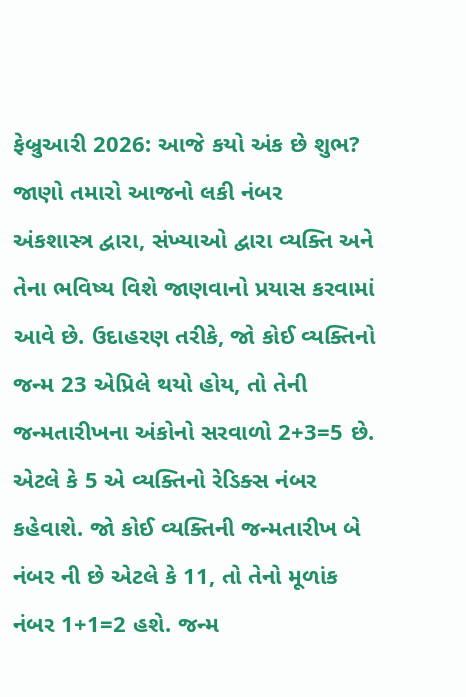ફેબ્રુઆરી 2026: આજે કયો અંક છે શુભ? જાણો તમારો આજનો લકી નંબર
અંકશાસ્ત્ર દ્વારા, સંખ્યાઓ દ્વારા વ્યક્તિ અને તેના ભવિષ્ય વિશે જાણવાનો પ્રયાસ કરવામાં આવે છે. ઉદાહરણ તરીકે, જો કોઈ વ્યક્તિનો જન્મ 23 એપ્રિલે થયો હોય, તો તેની જન્મતારીખના અંકોનો સરવાળો 2+3=5 છે. એટલે કે 5 એ વ્યક્તિનો રેડિક્સ નંબર કહેવાશે. જો કોઈ વ્યક્તિની જન્મતારીખ બે નંબર ની છે એટલે કે 11, તો તેનો મૂળાંક નંબર 1+1=2 હશે. જન્મ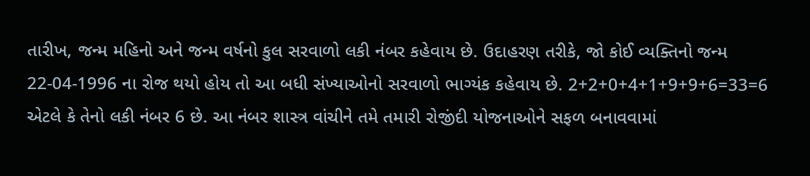તારીખ, જન્મ મહિનો અને જન્મ વર્ષનો કુલ સરવાળો લકી નંબર કહેવાય છે. ઉદાહરણ તરીકે, જો કોઈ વ્યક્તિનો જન્મ 22-04-1996 ના રોજ થયો હોય તો આ બધી સંખ્યાઓનો સરવાળો ભાગ્યંક કહેવાય છે. 2+2+0+4+1+9+9+6=33=6 એટલે કે તેનો લકી નંબર 6 છે. આ નંબર શાસ્ત્ર વાંચીને તમે તમારી રોજીંદી યોજનાઓને સફળ બનાવવામાં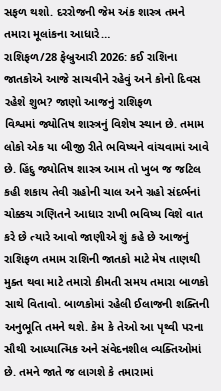સફળ થશો. દરરોજની જેમ અંક શાસ્ત્ર તમને તમારા મૂલાંકના આધારે…
રાશિફળ/28 ફેબ્રુઆરી 2026: કઈ રાશિના જાતકોએ આજે સાચવીને રહેવું અને કોનો દિવસ રહેશે શુભ? જાણો આજનું રાશિફળ
વિશ્વમાં જ્યોતિષ શાસ્ત્રનું વિશેષ સ્થાન છે. તમામ લોકો એક યા બીજી રીતે ભવિષ્યને વાંચવામાં આવે છે. હિંદુ જ્યોતિષ શાસ્ત્ર આમ તો ખુબ જ જટિલ કહી શકાય તેવી ગ્રહોની ચાલ અને ગ્રહો સંદર્ભનાં ચોક્કચ ગણિતને આધાર રાખી ભવિષ્ય વિશે વાત કરે છે ત્યારે આવો જાણીએ શું કહે છે આજનું રાશિફળ તમામ રાશિની જાતકો માટે મેષ તાણથી મુક્ત થવા માટે તમારો કીમતી સમય તમારા બાળકો સાથે વિતાવો. બાળકોમાં રહેલી ઈલાજની શક્તિની અનુભૂતિ તમને થશે. કેમ કે તેઓ આ પૃથ્વી પરના સૌથી આધ્યાત્મિક અને સંવેદનશીલ વ્યક્તિઓમાં છે. તમને જાતે જ લાગશે કે તમારામાં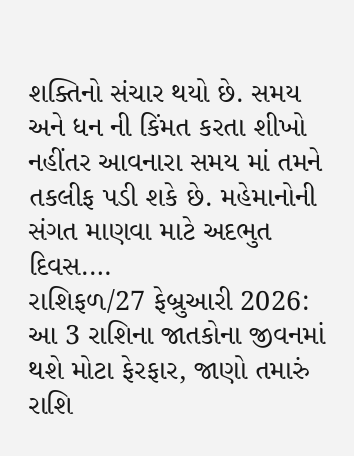શક્તિનો સંચાર થયો છે. સમય અને ધન ની કિંમત કરતા શીખો નહીંતર આવનારા સમય માં તમને તકલીફ પડી શકે છે. મહેમાનોની સંગત માણવા માટે અદભુત દિવસ.…
રાશિફળ/27 ફેબ્રુઆરી 2026: આ 3 રાશિના જાતકોના જીવનમાં થશે મોટા ફેરફાર, જાણો તમારું રાશિ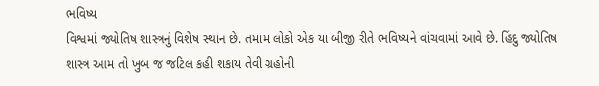ભવિષ્ય
વિશ્વમાં જ્યોતિષ શાસ્ત્રનું વિશેષ સ્થાન છે. તમામ લોકો એક યા બીજી રીતે ભવિષ્યને વાંચવામાં આવે છે. હિંદુ જ્યોતિષ શાસ્ત્ર આમ તો ખુબ જ જટિલ કહી શકાય તેવી ગ્રહોની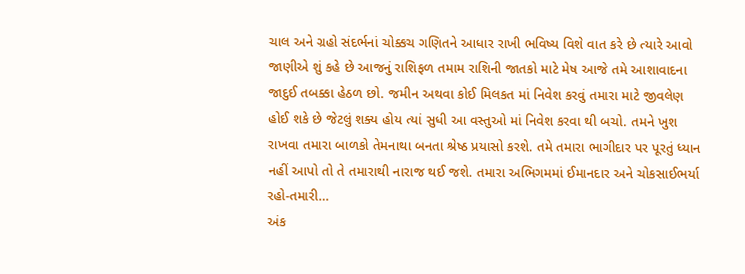ચાલ અને ગ્રહો સંદર્ભનાં ચોક્કચ ગણિતને આધાર રાખી ભવિષ્ય વિશે વાત કરે છે ત્યારે આવો જાણીએ શું કહે છે આજનું રાશિફળ તમામ રાશિની જાતકો માટે મેષ આજે તમે આશાવાદના જાદુઈ તબક્કા હેઠળ છો. જમીન અથવા કોઈ મિલકત માં નિવેશ કરવું તમારા માટે જીવલેણ હોઈ શકે છે જેટલું શક્ય હોય ત્યાં સુધી આ વસ્તુઓ માં નિવેશ કરવા થી બચો. તમને ખુશ રાખવા તમારા બાળકો તેમનાથા બનતા શ્રેષ્ઠ પ્રયાસો કરશે. તમે તમારા ભાગીદાર પર પૂરતું ધ્યાન નહીં આપો તો તે તમારાથી નારાજ થઈ જશે. તમારા અભિગમમાં ઈમાનદાર અને ચોકસાઈભર્યા રહો-તમારી…
અંક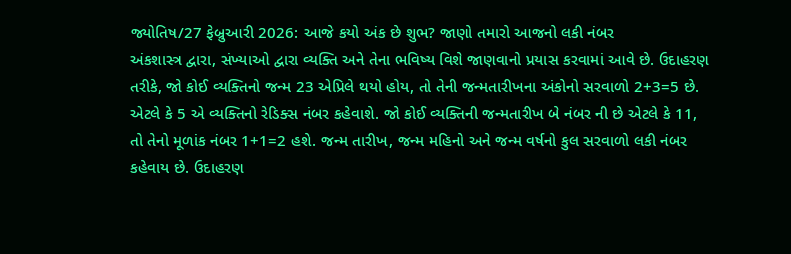જ્યોતિષ/27 ફેબ્રુઆરી 2026: આજે કયો અંક છે શુભ? જાણો તમારો આજનો લકી નંબર
અંકશાસ્ત્ર દ્વારા, સંખ્યાઓ દ્વારા વ્યક્તિ અને તેના ભવિષ્ય વિશે જાણવાનો પ્રયાસ કરવામાં આવે છે. ઉદાહરણ તરીકે, જો કોઈ વ્યક્તિનો જન્મ 23 એપ્રિલે થયો હોય, તો તેની જન્મતારીખના અંકોનો સરવાળો 2+3=5 છે. એટલે કે 5 એ વ્યક્તિનો રેડિક્સ નંબર કહેવાશે. જો કોઈ વ્યક્તિની જન્મતારીખ બે નંબર ની છે એટલે કે 11, તો તેનો મૂળાંક નંબર 1+1=2 હશે. જન્મ તારીખ, જન્મ મહિનો અને જન્મ વર્ષનો કુલ સરવાળો લકી નંબર કહેવાય છે. ઉદાહરણ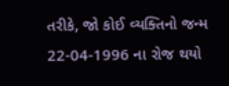તરીકે, જો કોઈ વ્યક્તિનો જન્મ 22-04-1996 ના રોજ થયો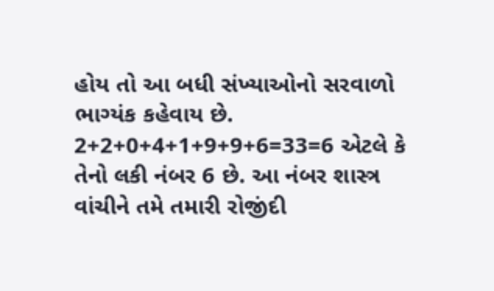હોય તો આ બધી સંખ્યાઓનો સરવાળો ભાગ્યંક કહેવાય છે. 2+2+0+4+1+9+9+6=33=6 એટલે કે તેનો લકી નંબર 6 છે. આ નંબર શાસ્ત્ર વાંચીને તમે તમારી રોજીંદી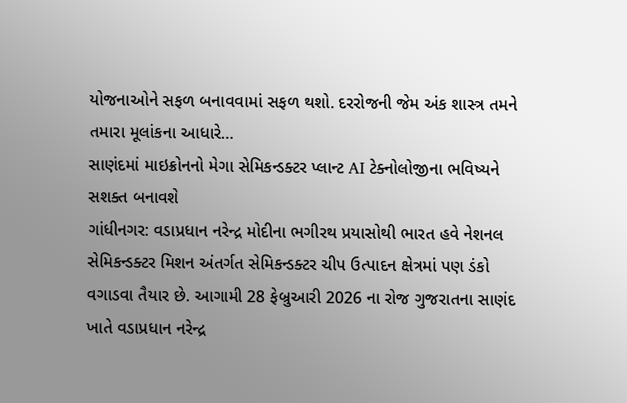યોજનાઓને સફળ બનાવવામાં સફળ થશો. દરરોજની જેમ અંક શાસ્ત્ર તમને તમારા મૂલાંકના આધારે…
સાણંદમાં માઇક્રોનનો મેગા સેમિકન્ડક્ટર પ્લાન્ટ AI ટેક્નોલોજીના ભવિષ્યને સશક્ત બનાવશે
ગાંધીનગર: વડાપ્રધાન નરેન્દ્ર મોદીના ભગીરથ પ્રયાસોથી ભારત હવે નેશનલ સેમિકન્ડક્ટર મિશન અંતર્ગત સેમિકન્ડક્ટર ચીપ ઉત્પાદન ક્ષેત્રમાં પણ ડંકો વગાડવા તૈયાર છે. આગામી 28 ફેબ્રુઆરી 2026 ના રોજ ગુજરાતના સાણંદ ખાતે વડાપ્રધાન નરેન્દ્ર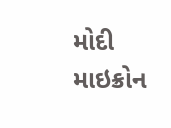મોદી માઇક્રોન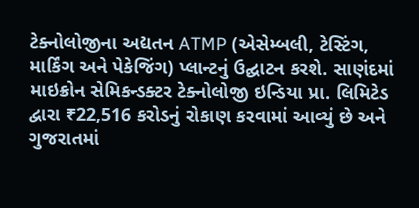ટેક્નોલોજીના અદ્યતન ATMP (એસેમ્બલી, ટેસ્ટિંગ, માર્કિંગ અને પેકેજિંગ) પ્લાન્ટનું ઉદ્ઘાટન કરશે. સાણંદમાં માઇક્રોન સેમિકન્ડક્ટર ટેક્નોલોજી ઇન્ડિયા પ્રા. લિમિટેડ દ્વારા ₹22,516 કરોડનું રોકાણ કરવામાં આવ્યું છે અને ગુજરાતમાં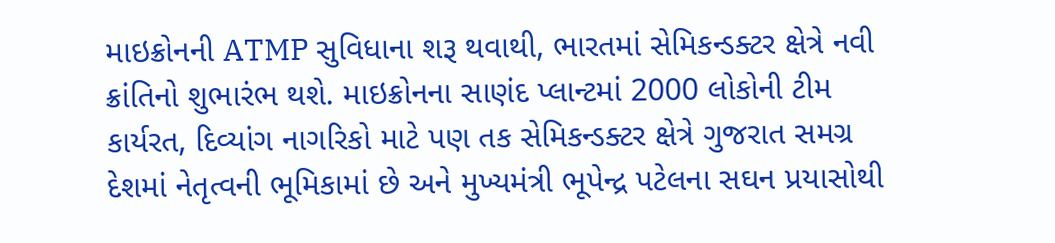માઇક્રોનની ATMP સુવિધાના શરૂ થવાથી, ભારતમાં સેમિકન્ડક્ટર ક્ષેત્રે નવી ક્રાંતિનો શુભારંભ થશે. માઇક્રોનના સાણંદ પ્લાન્ટમાં 2000 લોકોની ટીમ કાર્યરત, દિવ્યાંગ નાગરિકો માટે પણ તક સેમિકન્ડક્ટર ક્ષેત્રે ગુજરાત સમગ્ર દેશમાં નેતૃત્વની ભૂમિકામાં છે અને મુખ્યમંત્રી ભૂપેન્દ્ર પટેલના સઘન પ્રયાસોથી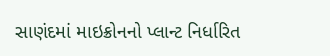સાણંદમાં માઇક્રોનનો પ્લાન્ટ નિર્ધારિત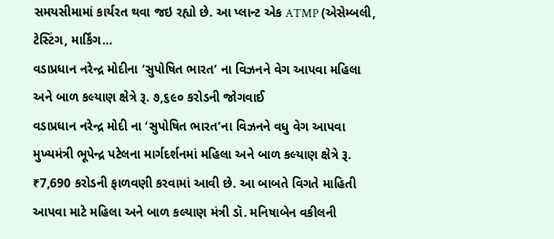સમયસીમામાં કાર્યરત થવા જઇ રહ્યો છે. આ પ્લાન્ટ એક ATMP (એસેમ્બલી, ટેસ્ટિંગ, માર્કિંગ…
વડાપ્રધાન નરેન્દ્ર મોદીના ‘સુપોષિત ભારત’ ના વિઝનને વેગ આપવા મહિલા અને બાળ કલ્યાણ ક્ષેત્રે રૂ. ૭,૬૯૦ કરોડની જોગવાઈ
વડાપ્રધાન નરેન્દ્ર મોદી ના ‘સુપોષિત ભારત’ના વિઝનને વધુ વેગ આપવા મુખ્યમંત્રી ભૂપેન્દ્ર પટેલના માર્ગદર્શનમાં મહિલા અને બાળ કલ્યાણ ક્ષેત્રે રૂ. ₹7,690 કરોડની ફાળવણી કરવામાં આવી છે. આ બાબતે વિગતે માહિતી આપવા માટે મહિલા અને બાળ કલ્યાણ મંત્રી ડૉ. મનિષાબેન વકીલની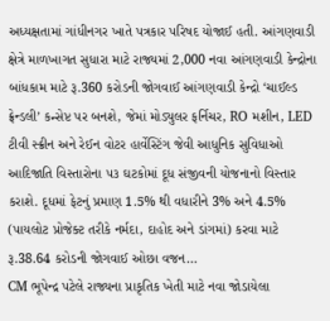અધ્યક્ષતામાં ગાંધીનગર ખાતે પત્રકાર પરિષદ યોજાઈ હતી. આંગણવાડી ક્ષેત્રે માળખાગત સુધારા માટે રાજ્યમાં 2,000 નવા આંગણવાડી કેન્દ્રોના બાંધકામ માટે રૂ.360 કરોડની જોગવાઈ આંગણવાડી કેન્દ્રો ‘ચાઈલ્ડ ફ્રેન્ડલી’ કન્સેપ્ટ પર બનશે, જેમાં મોડ્યુલર ફર્નિચર, RO મશીન, LED ટીવી સ્ક્રીન અને રેઈન વોટર હાર્વેસ્ટિંગ જેવી આધુનિક સુવિધાઓ આદિજાતિ વિસ્તારોના ૫૩ ઘટકોમાં દૂધ સંજીવની યોજનાનો વિસ્તાર કરાશે. દૂધમાં ફેટનું પ્રમાણ 1.5% થી વધારીને 3% અને 4.5% (પાયલોટ પ્રોજેક્ટ તરીકે નર્મદા, દાહોદ અને ડાંગમાં) કરવા માટે રૂ.38.64 કરોડની જોગવાઈ ઓછા વજન…
CM ભૂપેન્દ્ર પટેલે રાજ્યના પ્રાકૃતિક ખેતી માટે નવા જોડાયેલા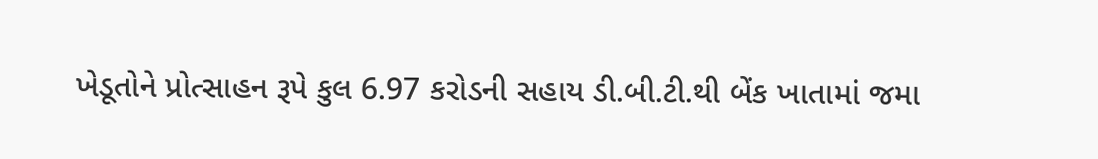ખેડૂતોને પ્રોત્સાહન રૂપે કુલ 6.97 કરોડની સહાય ડી.બી.ટી.થી બેંક ખાતામાં જમા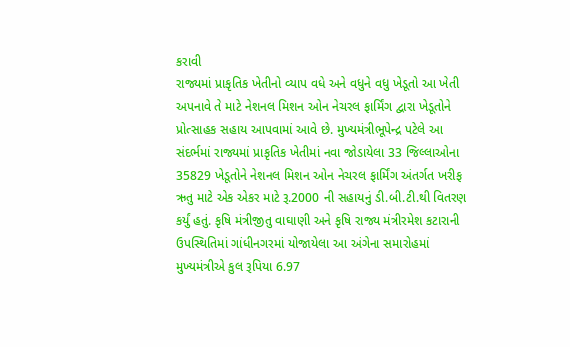કરાવી
રાજ્યમાં પ્રાકૃતિક ખેતીનો વ્યાપ વધે અને વધુને વધુ ખેડૂતો આ ખેતી અપનાવે તે માટે નેશનલ મિશન ઓન નેચરલ ફાર્મિંગ દ્વારા ખેડૂતોને પ્રોત્સાહક સહાય આપવામાં આવે છે. મુખ્યમંત્રીભૂપેન્દ્ર પટેલે આ સંદર્ભમાં રાજ્યમાં પ્રાકૃતિક ખેતીમાં નવા જોડાયેલા 33 જિલ્લાઓના 35829 ખેડૂતોને નેશનલ મિશન ઓન નેચરલ ફાર્મિંગ અંતર્ગત ખરીફ ઋતુ માટે એક એકર માટે રૂ.2000 ની સહાયનું ડી.બી.ટી.થી વિતરણ કર્યું હતું. કૃષિ મંત્રીજીતુ વાઘાણી અને કૃષિ રાજ્ય મંત્રીરમેશ કટારાની ઉપસ્થિતિમાં ગાંધીનગરમાં યોજાયેલા આ અંગેના સમારોહમાં મુખ્યમંત્રીએ કુલ રૂપિયા 6.97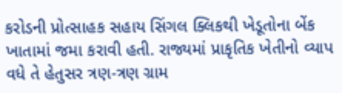કરોડની પ્રોત્સાહક સહાય સિંગલ ક્લિકથી ખેડૂતોના બેંક ખાતામાં જમા કરાવી હતી. રાજ્યમાં પ્રાકૃતિક ખેતીનો વ્યાપ વધે તે હેતુસર ત્રણ-ત્રણ ગ્રામ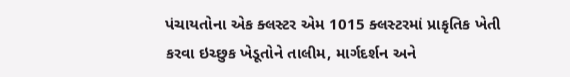પંચાયતોના એક ક્લસ્ટર એમ 1015 ક્લસ્ટરમાં પ્રાકૃતિક ખેતી કરવા ઇચ્છુક ખેડૂતોને તાલીમ, માર્ગદર્શન અને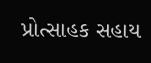પ્રોત્સાહક સહાય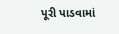પૂરી પાડવામાં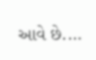આવે છે.…